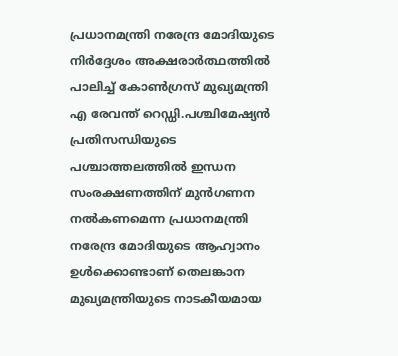പ്രധാനമന്ത്രി നരേന്ദ്ര മോദിയുടെ നിർദ്ദേശം അക്ഷരാർത്ഥത്തില്‍ പാലിച്ച്‌ കോണ്‍ഗ്രസ് മുഖ്യമന്ത്രി എ രേവന്ത് റെഡ്ഡി.പശ്ചിമേഷ്യൻ പ്രതിസന്ധിയുടെ പശ്ചാത്തലത്തില്‍ ഇന്ധന സംരക്ഷണത്തിന് മുൻഗണന നല്‍കണമെന്ന പ്രധാനമന്ത്രി നരേന്ദ്ര മോദിയുടെ ആഹ്വാനം ഉള്‍ക്കൊണ്ടാണ് തെലങ്കാന മുഖ്യമന്ത്രിയുടെ നാടകീയമായ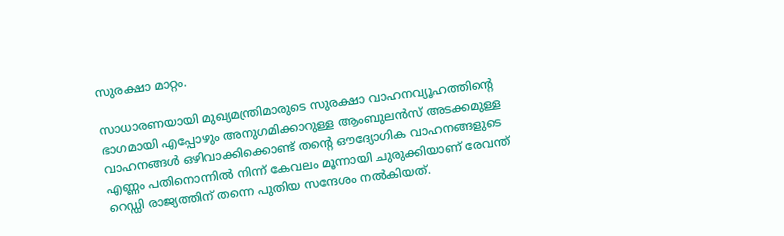സുരക്ഷാ മാറ്റം.

സാധാരണയായി മുഖ്യമന്ത്രിമാരുടെ സുരക്ഷാ വാഹനവ്യൂഹത്തിന്റെ ഭാഗമായി എപ്പോഴും അനുഗമിക്കാറുള്ള ആംബുലൻസ് അടക്കമുള്ള വാഹനങ്ങള്‍ ഒഴിവാക്കിക്കൊണ്ട് തന്റെ ഔദ്യോഗിക വാഹനങ്ങളുടെ എണ്ണം പതിനൊന്നില്‍ നിന്ന് കേവലം മൂന്നായി ചുരുക്കിയാണ് രേവന്ത് റെഡ്ഡി രാജ്യത്തിന് തന്നെ പുതിയ സന്ദേശം നല്‍കിയത്.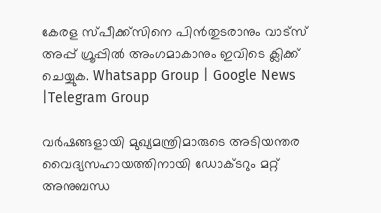കേരള സ്പീക്ക്സിനെ പിൻതുടരാനും വാട്സ് അപ്പ് ഗ്രൂപ്പിൽ അംഗമാകാനും ഇവിടെ ക്ലിക്ക് ചെയ്യുക. Whatsapp Group | Google News |Telegram Group

വർഷങ്ങളായി മുഖ്യമന്ത്രിമാരുടെ അടിയന്തര വൈദ്യസഹായത്തിനായി ഡോക്ടറും മറ്റ് അനുബന്ധ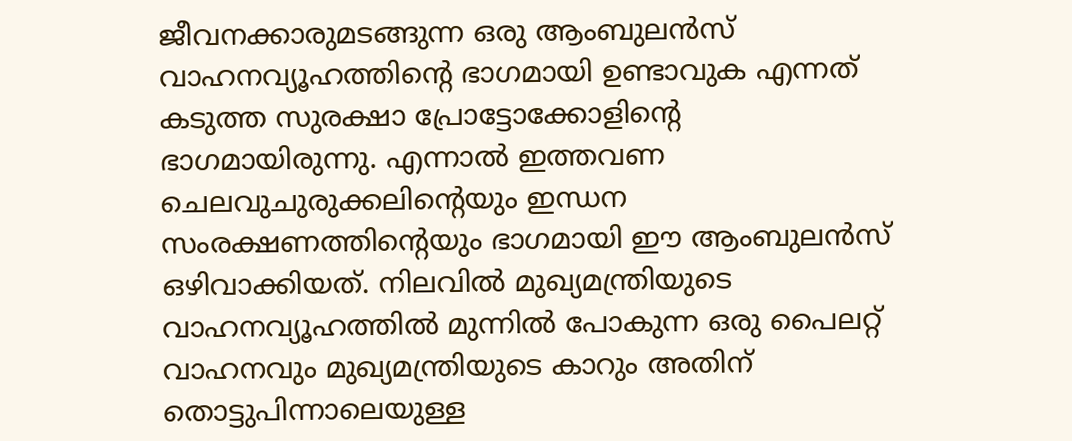ജീവനക്കാരുമടങ്ങുന്ന ഒരു ആംബുലൻസ് വാഹനവ്യൂഹത്തിന്റെ ഭാഗമായി ഉണ്ടാവുക എന്നത് കടുത്ത സുരക്ഷാ പ്രോട്ടോക്കോളിന്റെ ഭാഗമായിരുന്നു. എന്നാല്‍ ഇത്തവണ ചെലവുചുരുക്കലിന്റെയും ഇന്ധന സംരക്ഷണത്തിന്റെയും ഭാഗമായി ഈ ആംബുലൻസ് ഒഴിവാക്കിയത്. നിലവില്‍ മുഖ്യമന്ത്രിയുടെ വാഹനവ്യൂഹത്തില്‍ മുന്നില്‍ പോകുന്ന ഒരു പൈലറ്റ് വാഹനവും മുഖ്യമന്ത്രിയുടെ കാറും അതിന് തൊട്ടുപിന്നാലെയുള്ള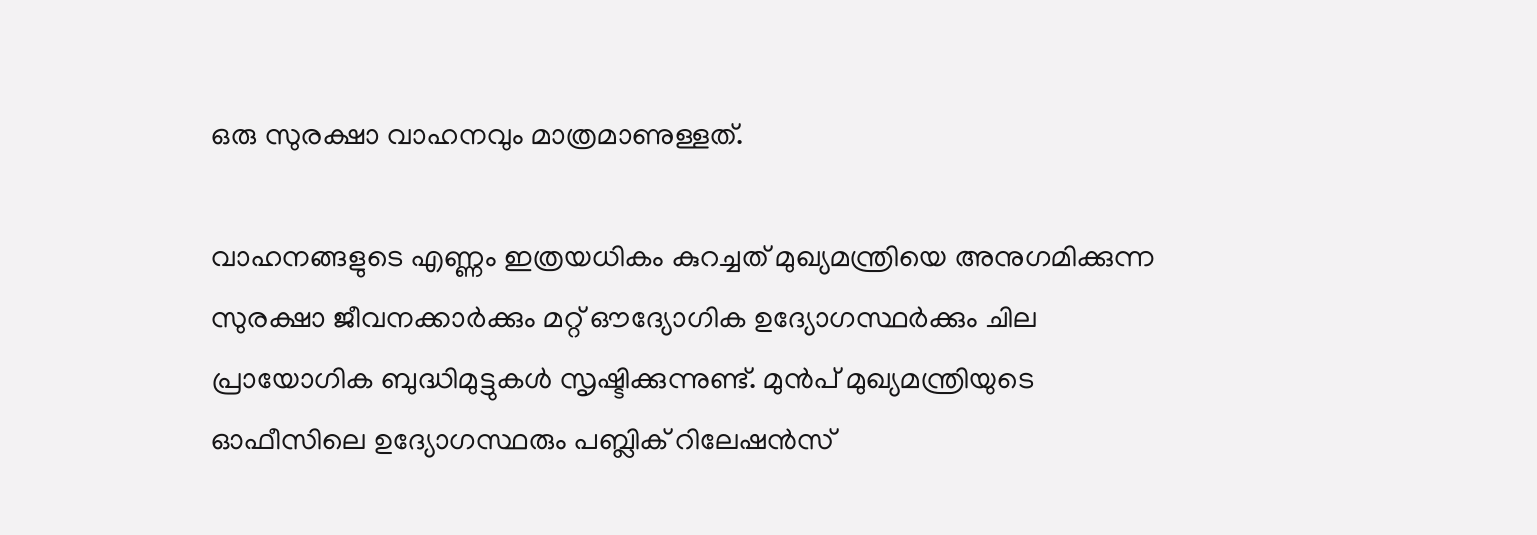ഒരു സുരക്ഷാ വാഹനവും മാത്രമാണുള്ളത്.

വാഹനങ്ങളുടെ എണ്ണം ഇത്രയധികം കുറച്ചത് മുഖ്യമന്ത്രിയെ അനുഗമിക്കുന്ന സുരക്ഷാ ജീവനക്കാർക്കും മറ്റ് ഔദ്യോഗിക ഉദ്യോഗസ്ഥർക്കും ചില പ്രായോഗിക ബുദ്ധിമുട്ടുകള്‍ സൃഷ്ടിക്കുന്നുണ്ട്. മുൻപ് മുഖ്യമന്ത്രിയുടെ ഓഫീസിലെ ഉദ്യോഗസ്ഥരും പബ്ലിക് റിലേഷൻസ്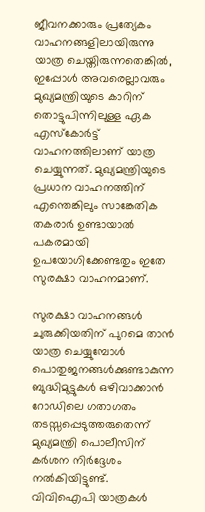ജീവനക്കാരും പ്രത്യേകം വാഹനങ്ങളിലായിരുന്നു യാത്ര ചെയ്തിരുന്നതെങ്കില്‍, ഇപ്പോള്‍ അവരെല്ലാവരും മുഖ്യമന്ത്രിയുടെ കാറിന് തൊട്ടുപിന്നിലുള്ള ഏക എസ്‌കോർട്ട് വാഹനത്തിലാണ് യാത്ര ചെയ്യുന്നത്. മുഖ്യമന്ത്രിയുടെ പ്രധാന വാഹനത്തിന് എന്തെങ്കിലും സാങ്കേതിക തകരാർ ഉണ്ടായാല്‍ പകരമായി ഉപയോഗിക്കേണ്ടതും ഇതേ സുരക്ഷാ വാഹനമാണ്.

സുരക്ഷാ വാഹനങ്ങള്‍ ചുരുക്കിയതിന് പുറമെ താൻ യാത്ര ചെയ്യുമ്പോള്‍ പൊതുജനങ്ങള്‍ക്കുണ്ടാകുന്ന ബുദ്ധിമുട്ടുകള്‍ ഒഴിവാക്കാൻ റോഡിലെ ഗതാഗതം തടസ്സപ്പെടുത്തരുതെന്ന് മുഖ്യമന്ത്രി പൊലീസിന് കർശന നിർദ്ദേശം നല്‍കിയിട്ടുണ്ട്. വിവിഐപി യാത്രകള്‍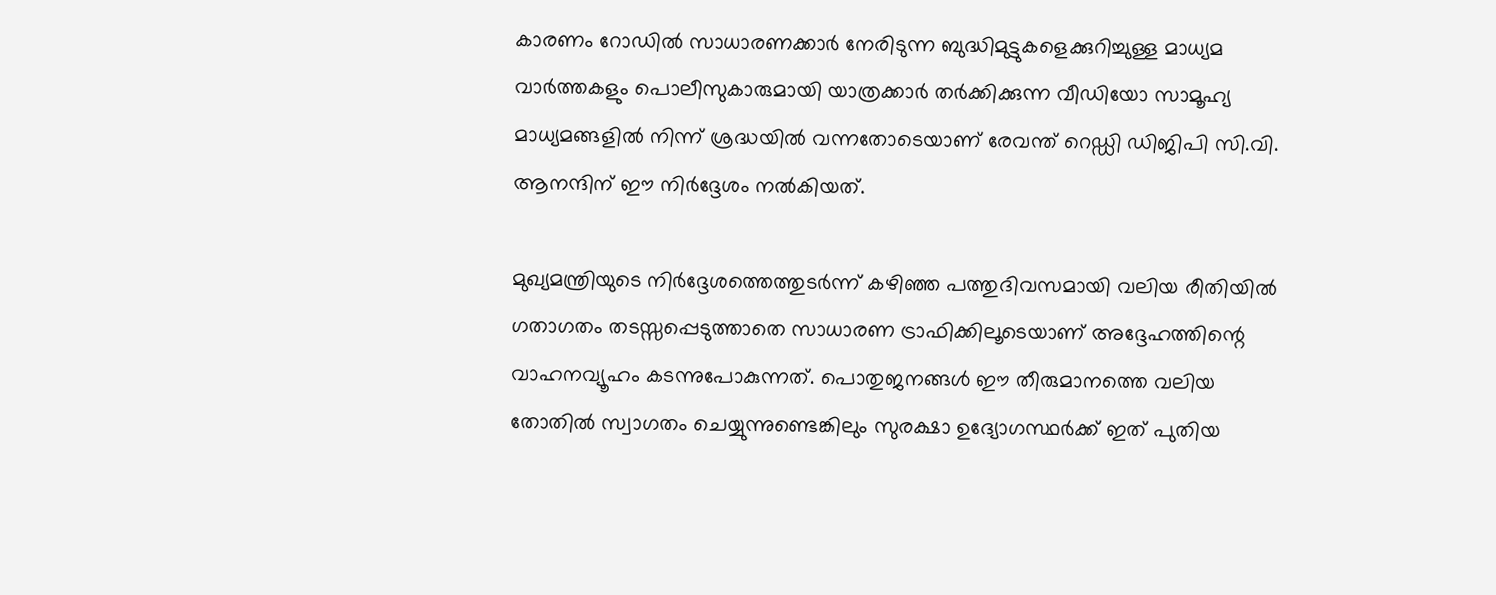കാരണം റോഡില്‍ സാധാരണക്കാർ നേരിടുന്ന ബുദ്ധിമുട്ടുകളെക്കുറിച്ചുള്ള മാധ്യമ വാർത്തകളും പൊലീസുകാരുമായി യാത്രക്കാർ തർക്കിക്കുന്ന വീഡിയോ സാമൂഹ്യ മാധ്യമങ്ങളില്‍ നിന്ന് ശ്രദ്ധയില്‍ വന്നതോടെയാണ് രേവന്ത് റെഡ്ഡി ഡിജിപി സി.വി. ആനന്ദിന് ഈ നിർദ്ദേശം നല്‍കിയത്.

മുഖ്യമന്ത്രിയുടെ നിർദ്ദേശത്തെത്തുടർന്ന് കഴിഞ്ഞ പത്തുദിവസമായി വലിയ രീതിയില്‍ ഗതാഗതം തടസ്സപ്പെടുത്താതെ സാധാരണ ട്രാഫിക്കിലൂടെയാണ് അദ്ദേഹത്തിന്റെ വാഹനവ്യൂഹം കടന്നുപോകുന്നത്. പൊതുജനങ്ങള്‍ ഈ തീരുമാനത്തെ വലിയ തോതില്‍ സ്വാഗതം ചെയ്യുന്നുണ്ടെങ്കിലും സുരക്ഷാ ഉദ്യോഗസ്ഥർക്ക് ഇത് പുതിയ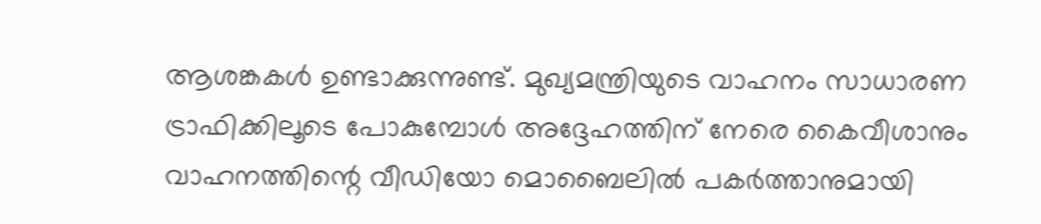ആശങ്കകള്‍ ഉണ്ടാക്കുന്നുണ്ട്. മുഖ്യമന്ത്രിയുടെ വാഹനം സാധാരണ ട്രാഫിക്കിലൂടെ പോകുമ്പോള്‍ അദ്ദേഹത്തിന് നേരെ കൈവീശാനും വാഹനത്തിന്റെ വീഡിയോ മൊബൈലില്‍ പകർത്താനുമായി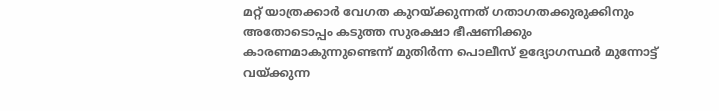മറ്റ് യാത്രക്കാർ വേഗത കുറയ്ക്കുന്നത് ഗതാഗതക്കുരുക്കിനും അതോടൊപ്പം കടുത്ത സുരക്ഷാ ഭീഷണിക്കും കാരണമാകുന്നുണ്ടെന്ന് മുതിർന്ന പൊലീസ് ഉദ്യോഗസ്ഥർ മുന്നോട്ട് വയ്ക്കുന്ന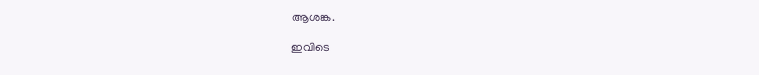ആശങ്ക.

ഇവിടെ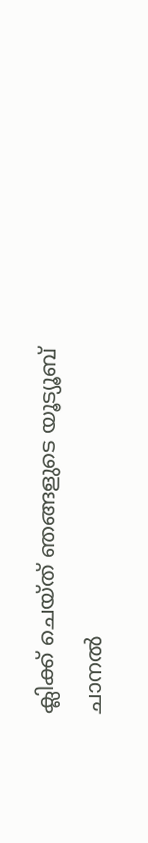ക്ലിക്ക് ചെയ്ത് ഞങ്ങളുടെ യൂട്യൂബ് ചാനൽ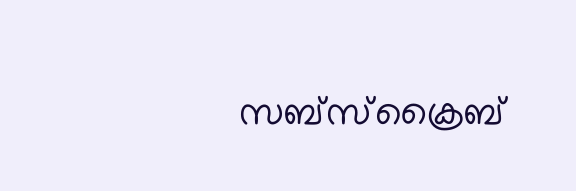സബ്സ്ക്രൈബ്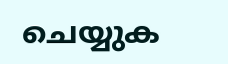ചെയ്യുക